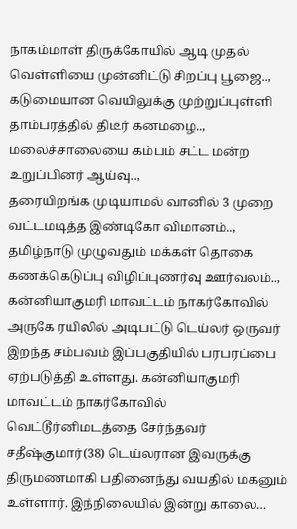நாகம்மாள் திருக்கோயில் ஆடி முதல் வெள்ளியை முன்னிட்டு சிறப்பு பூஜை..,
கடுமையான வெயிலுக்கு முற்றுப்புள்ளி தாம்பரத்தில் திடீர் கனமழை..,
மலைச்சாலையை கம்பம் சட்ட மன்ற உறுப்பினர் ஆய்வு..,
தரையிறங்க முடியாமல் வானில் 3 முறை வட்டமடித்த இண்டிகோ விமானம்..,
தமிழ்நாடு முழுவதும் மக்கள் தொகை கணக்கெடுப்பு விழிப்புணர்வு ஊர்வலம்..,
கன்னியாகுமரி மாவட்டம் நாகர்கோவில் அருகே ரயிலில் அடிபட்டு டெய்லர் ஒருவர் இறந்த சம்பவம் இப்பகுதியில் பரபரப்பை ஏற்படுத்தி உள்ளது. கன்னியாகுமரி மாவட்டம் நாகர்கோவில் வெட்டூர்னிமடத்தை சேர்ந்தவர் சதீஷ்குமார்(38) டெய்லரான இவருக்கு திருமணமாகி பதினைந்து வயதில் மகனும் உள்ளார். இந்நிலையில் இன்று காலை…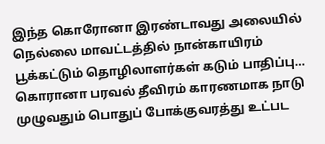இந்த கொரோனா இரண்டாவது அலையில் நெல்லை மாவட்டத்தில் நான்காயிரம் பூக்கட்டும் தொழிலாளர்கள் கடும் பாதிப்பு… கொரானா பரவல் தீவிரம் காரணமாக நாடு முழுவதும் பொதுப் போக்குவரத்து உட்பட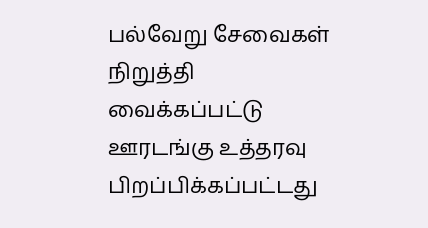பல்வேறு சேவைகள் நிறுத்தி வைக்கப்பட்டு ஊரடங்கு உத்தரவு பிறப்பிக்கப்பட்டது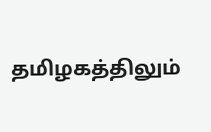தமிழகத்திலும்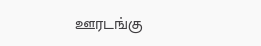ஊரடங்கு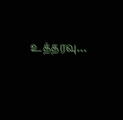உத்தரவு…